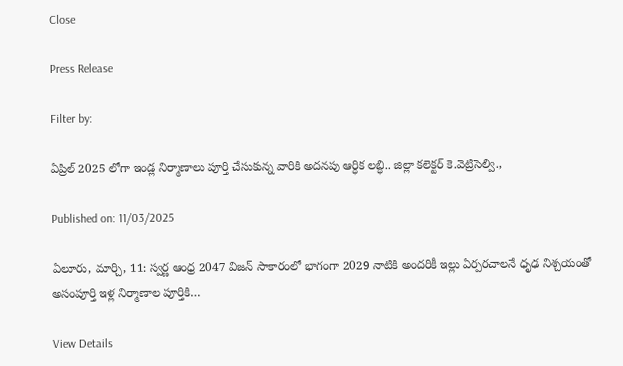Close

Press Release

Filter by:

ఏప్రిల్ 2025 లోగా ఇండ్ల నిర్మాణాలు పూర్తి చేసుకున్న వారికి అదనపు ఆర్ధిక లబ్ధి.. జిల్లా కలెక్టర్ కె.వెట్రిసెల్వి.,

Published on: 11/03/2025

ఏలూరు, మార్చి, 11: స్వర్ణ ఆంధ్ర 2047 విజన్ సాకారంలో భాగంగా 2029 నాటికి అందరికీ ఇల్లు ఏర్పరచాలనే ధృఢ నిశ్చయంతో అసంపూర్తి ఇళ్ల నిర్మాణాల పూర్తికి…

View Details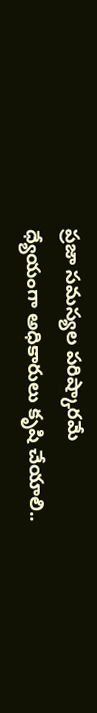ప్రజా సమస్యల పరిష్కారమే ధ్యేయంగా అధికారులు కృషి చేయాలి..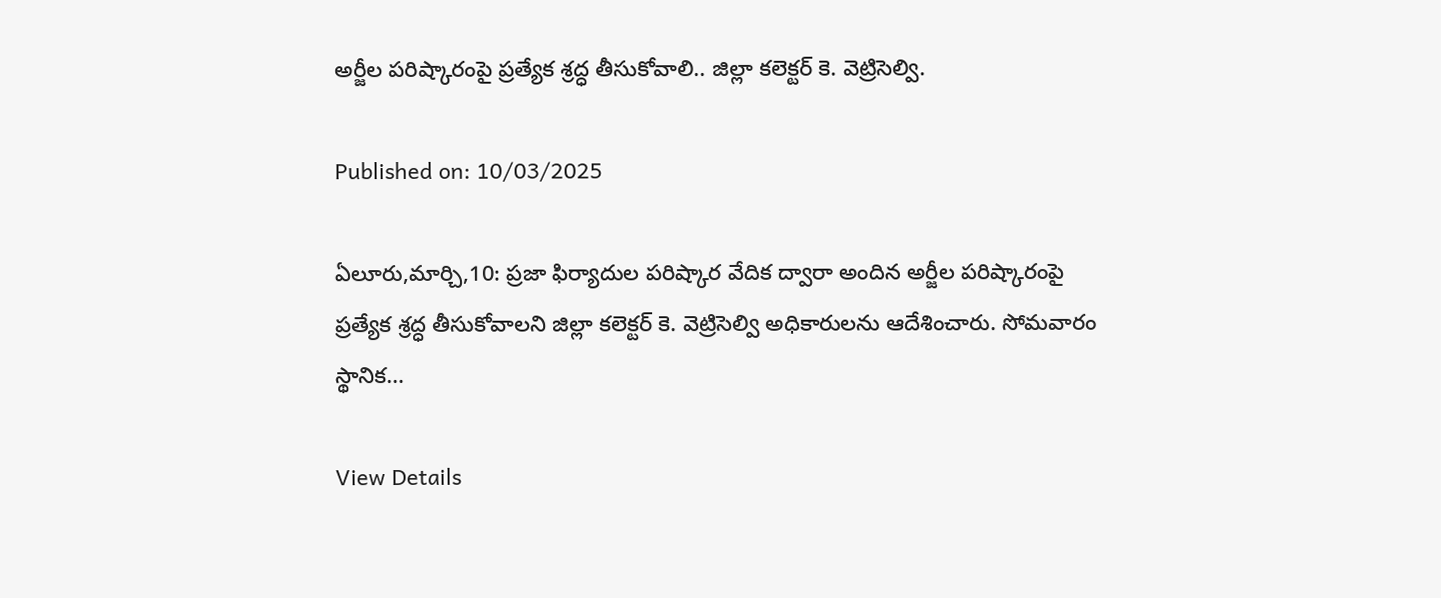అర్జీల పరిష్కారంపై ప్రత్యేక శ్రద్ధ తీసుకోవాలి.. జిల్లా కలెక్టర్ కె. వెట్రిసెల్వి.

Published on: 10/03/2025

ఏలూరు,మార్చి,10: ప్రజా ఫిర్యాదుల పరిష్కార వేదిక ద్వారా అందిన అర్జీల పరిష్కారంపై ప్రత్యేక శ్రద్ధ తీసుకోవాలని జిల్లా కలెక్టర్ కె. వెట్రిసెల్వి అధికారులను ఆదేశించారు. సోమవారం స్థానిక…

View Details